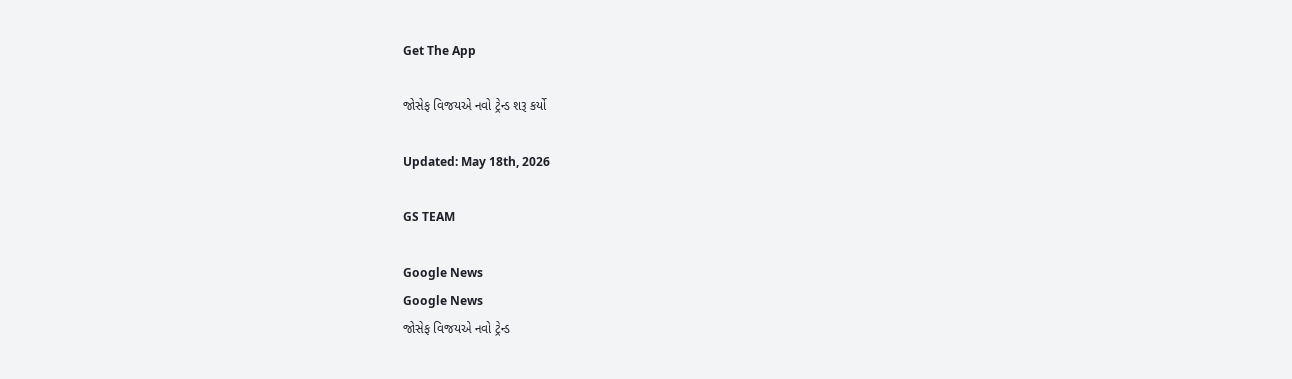Get The App

જોસેફ વિજયએ નવો ટ્રેન્ડ શરૂ કર્યો

Updated: May 18th, 2026

GS TEAM

Google News
Google News
જોસેફ વિજયએ નવો ટ્રેન્ડ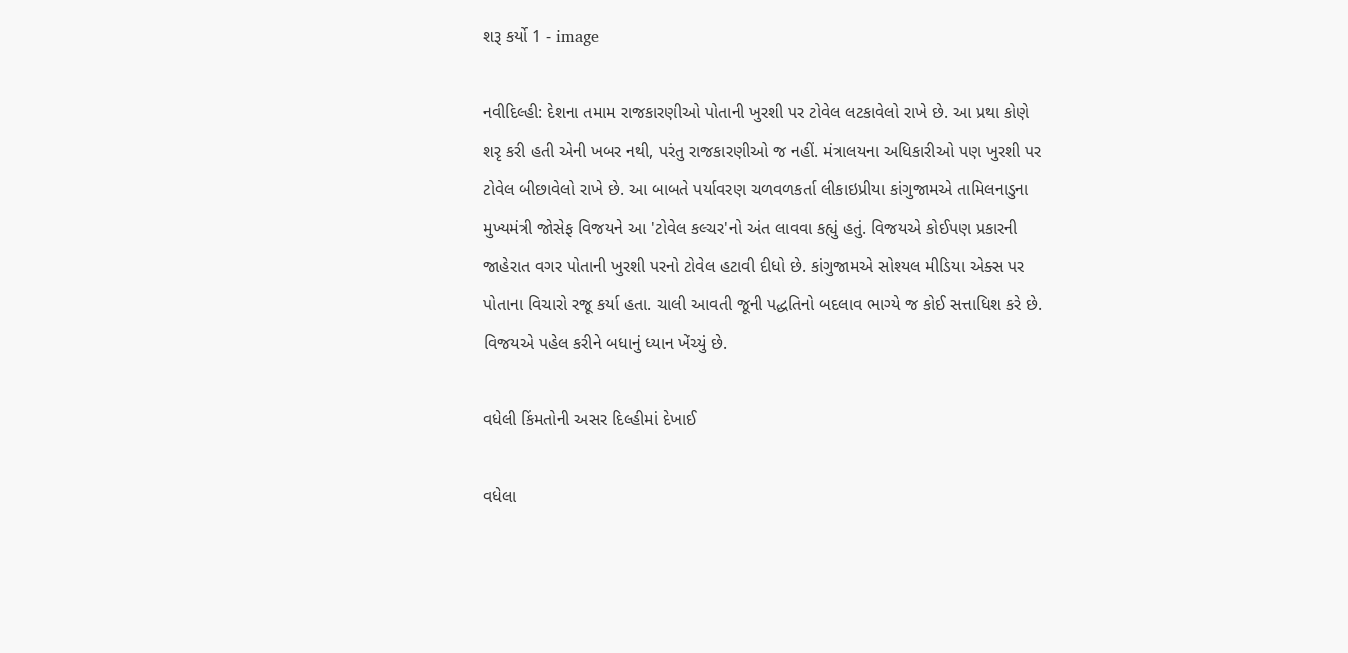શરૂ કર્યો 1 - image

નવીદિલ્હી: દેશના તમામ રાજકારણીઓ પોતાની ખુરશી પર ટોવેલ લટકાવેલો રાખે છે. આ પ્રથા કોણે શરૃ કરી હતી એની ખબર નથી, પરંતુ રાજકારણીઓ જ નહીં. મંત્રાલયના અધિકારીઓ પણ ખુરશી પર ટોવેલ બીછાવેલો રાખે છે. આ બાબતે પર્યાવરણ ચળવળકર્તા લીકાઇપ્રીયા કાંગુજામએ તામિલનાડુના મુખ્યમંત્રી જોસેફ વિજયને આ 'ટોવેલ કલ્ચર'નો અંત લાવવા કહ્યું હતું. વિજયએ કોઈપણ પ્રકારની જાહેરાત વગર પોતાની ખુરશી પરનો ટોવેલ હટાવી દીધો છે. કાંગુજામએ સોશ્યલ મીડિયા એક્સ પર પોતાના વિચારો રજૂ કર્યા હતા. ચાલી આવતી જૂની પદ્ધતિનો બદલાવ ભાગ્યે જ કોઈ સત્તાધિશ કરે છે. વિજયએ પહેલ કરીને બધાનું ધ્યાન ખેંચ્યું છે.

વધેલી કિંમતોની અસર દિલ્હીમાં દેખાઈ

વધેલા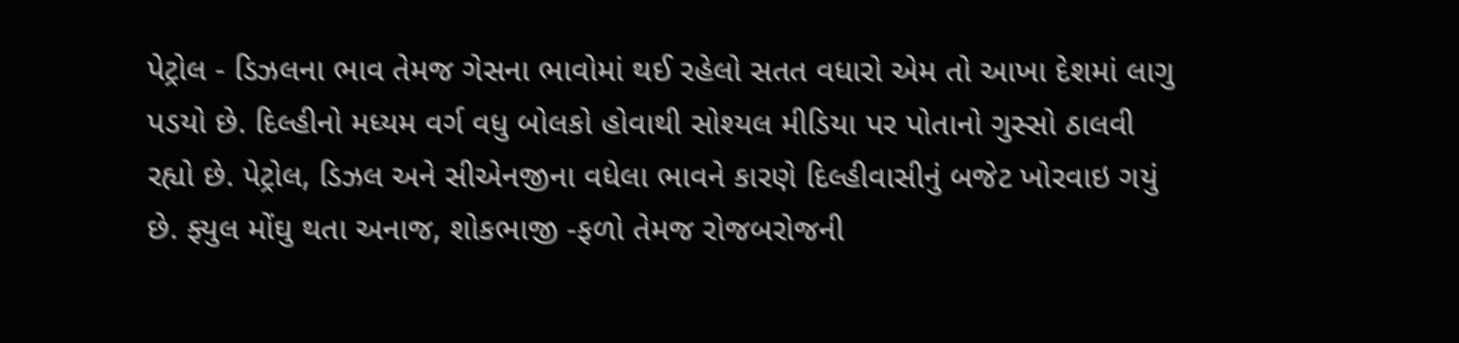પેટ્રોલ - ડિઝલના ભાવ તેમજ ગેસના ભાવોમાં થઈ રહેલો સતત વધારો એમ તો આખા દેશમાં લાગુ પડયો છે. દિલ્હીનો મધ્યમ વર્ગ વધુ બોલકો હોવાથી સોશ્યલ મીડિયા પર પોતાનો ગુસ્સો ઠાલવી રહ્યો છે. પેટ્રોલ, ડિઝલ અને સીએનજીના વધેલા ભાવને કારણે દિલ્હીવાસીનું બજેટ ખોરવાઇ ગયું છે. ફ્યુલ મોંઘુ થતા અનાજ, શોકભાજી -ફળો તેમજ રોજબરોજની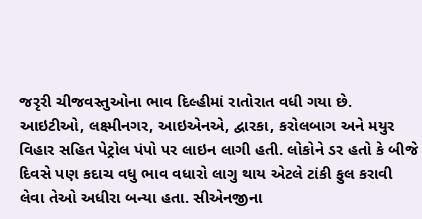જરૃરી ચીજવસ્તુઓના ભાવ દિલ્હીમાં રાતોરાત વધી ગયા છે. આઇટીઓ, લક્ષ્મીનગર, આઇએનએ, દ્વારકા, કરોલબાગ અને મયુર વિહાર સહિત પેટ્રોલ પંપો પર લાઇન લાગી હતી. લોકોને ડર હતો કે બીજે દિવસે પણ કદાચ વધુ ભાવ વધારો લાગુ થાય એટલે ટાંકી ફુલ કરાવી લેવા તેઓ અધીરા બન્યા હતા. સીએનજીના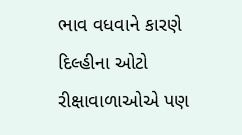ભાવ વધવાને કારણે દિલ્હીના ઓટો રીક્ષાવાળાઓએ પણ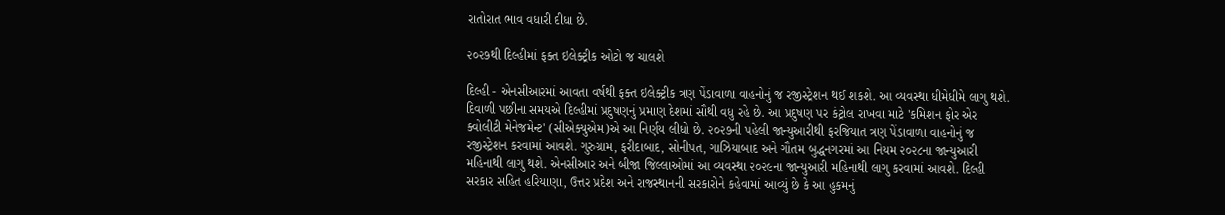રાતોરાત ભાવ વધારી દીધા છે.

૨૦૨૭થી દિલ્હીમાં ફક્ત ઇલેક્ટ્રીક ઓટો જ ચાલશે

દિલ્હી - એનસીઆરમાં આવતા વર્ષથી ફક્ત ઇલેક્ટ્રીક ત્રણ પેંડાવાળા વાહનોનું જ રજીસ્ટ્રેશન થઈ શકશે. આ વ્યવસ્થા ધીમેધીમે લાગુ થશે. દિવાળી પછીના સમયએ દિલ્હીમાં પ્રદુષણનું પ્રમાણ દેશમાં સૌથી વધુ રહે છે. આ પ્રદુષણ પર કંટ્રોલ રાખવા માટે 'કમિશન ફોર એર ક્વોલીટી મેનેજમેન્ટ' (સીએક્યુએમ)એ આ નિર્ણય લીધો છે. ૨૦૨૭ની પહેલી જાન્યુઆરીથી ફરજિયાત ત્રણ પેંડાવાળા વાહનોનું જ રજીસ્ટ્રેશન કરવામાં આવશે. ગુરુગ્રામ, ફરીદાબાદ, સોનીપત, ગાઝિયાબાદ અને ગૌતમ બુદ્ધનગરમાં આ નિયમ ૨૦૨૮ના જાન્યુઆરી મહિનાથી લાગુ થશે. એનસીઆર અને બીજા જિલ્લાઓમાં આ વ્યવસ્થા ૨૦૨૯ના જાન્યુઆરી મહિનાથી લાગુ કરવામાં આવશે. દિલ્હી સરકાર સહિત હરિયાણા, ઉત્તર પ્રદેશ અને રાજસ્થાનની સરકારોને કહેવામાં આવ્યું છે કે આ હુકમનું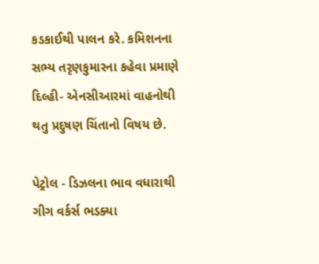કડકાઈથી પાલન કરે. કમિશનના સભ્ય તરૃણકુમારના કહેવા પ્રમાણે દિલ્હી- એનસીઆરમાં વાહનોથી થતુ પ્રદુષણ ચિંતાનો વિષય છે.

પેટ્રોલ - ડિઝલના ભાવ વધારાથી ગીગ વર્કર્સ ભડક્યા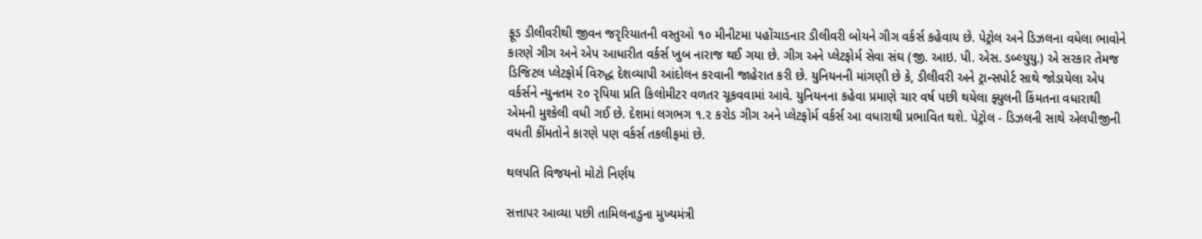ફૂડ ડીલીવરીથી જીવન જરૃરિયાતની વસ્તુઓ ૧૦ મીનીટમા પહોંચાડનાર ડીલીવરી બોયને ગીગ વર્કર્સ કહેવાય છે. પેટ્રોલ અને ડિઝલના વધેલા ભાવોને કારણે ગીગ અને એપ આધારીત વર્કર્સ ખુબ નારાજ થઈ ગયા છે. ગીગ અને પ્લેટફોર્મ સેવા સંઘ (જી. આઇ. પી. એસ. ડબ્લ્યુયુ.) એ સરકાર તેમજ ડિજિટલ પ્લેટફોર્મ વિરુદ્ધ દેશવ્યાપી આંદોલન કરવાની જાહેરાત કરી છે. યુનિયનની માંગણી છે કે, ડીલીવરી અને ટ્રાન્સપોર્ટ સાથે જોડાયેલા એપ વર્કર્સને ન્યુનતમ ૨૦ રૃપિયા પ્રતિ કિલોમીટર વળતર ચૂકવવામાં આવે. યુનિયનના કહેવા પ્રમાણે ચાર વર્ષ પછી થયેલા ફ્યુલની કિંમતના વધારાથી એમની મુશ્કેલી વધી ગઈ છે. દેશમાં લગભગ ૧.૨ કરોડ ગીગ અને પ્લેટફોર્મ વર્કર્સ આ વધારાથી પ્રભાવિત થશે. પેટ્રોલ - ડિઝલની સાથે એલપીજીની વધતી કીંમતોને કારણે પણ વર્કર્સ તકલીફમાં છે.

થલપતિ વિજયનો મોટો નિર્ણય

સત્તાપર આવ્યા પછી તામિલનાડુના મુખ્યમંત્રી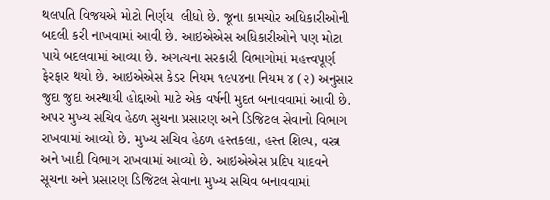થલપતિ વિજયએ મોટો નિર્ણય  લીધો છે. જૂના કામચોર અધિકારીઓની બદલી કરી નાખવામાં આવી છે. આઇએએસ અધિકારીઓને પણ મોટા પાયે બદલવામાં આવ્યા છે. અગત્યના સરકારી વિભાગોમાં મહત્ત્વપૂર્ણ ફેરફાર થયો છે. આઇએએસ કેડર નિયમ ૧૯૫૪ના નિયમ ૪ (૨) અનુસાર જુદા જુદા અસ્થાયી હોદ્દાઓ માટે એક વર્ષની મુદત બનાવવામાં આવી છે. અપર મુખ્ય સચિવ હેઠળ સુચના પ્રસારણ અને ડિજિટલ સેવાનો વિભાગ રાખવામાં આવ્યો છે. મુખ્ય સચિવ હેઠળ હસ્તકલા, હસ્ત શિલ્પ, વસ્ત્ર અને ખાદી વિભાગ રાખવામાં આવ્યો છે. આઇએએસ પ્રદિપ યાદવને સૂચના અને પ્રસારણ ડિજિટલ સેવાના મુખ્ય સચિવ બનાવવામાં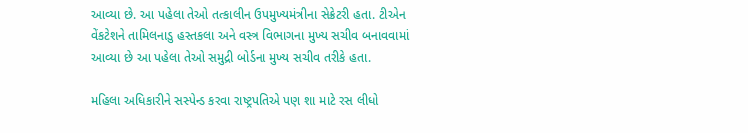આવ્યા છે. આ પહેલા તેઓ તત્કાલીન ઉપમુખ્યમંત્રીના સેક્રેટરી હતા. ટીએન વેંકટેશને તામિલનાડુ હસ્તકલા અને વસ્ત્ર વિભાગના મુખ્ય સચીવ બનાવવામાં આવ્યા છે આ પહેલા તેઓ સમુદ્રી બોર્ડના મુખ્ય સચીવ તરીકે હતા.

મહિલા અધિકારીને સસ્પેન્ડ કરવા રાષ્ટ્રપતિએ પણ શા માટે રસ લીધો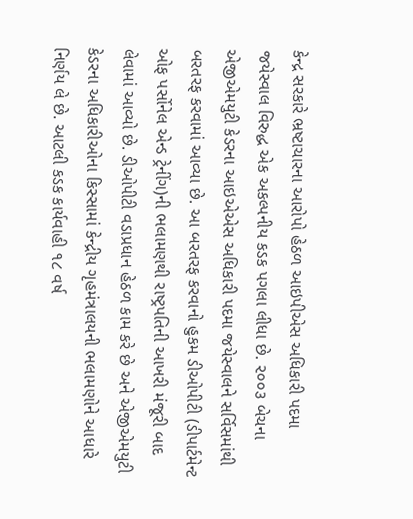કેન્દ્ર સરકારે ભ્રષ્ટાચારના આરોપો હેઠળ આઇપીએસ અધિકારી પદમા જયેસ્વાલ વિરુદ્ધ એક અકલ્પનીય કડક પગલા લીધા છે. ૨૦૦૩ બેચના એજીએમયુટી કેડરના આઇએએસ અધિકારી પદમા જયેસ્વાલને સર્વિસમાંથી બરતરફ કરવામાં આવ્યા છે. આ બરતરફ કરવાનો હુકમ ડીઓપીટી (ડીપાર્ટમેન્ટ ઓફ પર્સોનેલ એન્ડ ટ્રેનીંગ)ની ભલામણથી રાષ્ટ્રપતિની આખરી મંજૂરી બાદ લેવામાં આવ્યો છે. ડીઓપીટી વડાપ્રધાન હેઠળ કામ કરે છે અને એજીએમયુટી કેડરના અધિકારીઓના કિસ્સામાં કેન્દ્રીય ગૃહમંત્રાલયની ભલામણોને આધારે નિર્ણય લે છે. આટલી કડક કાર્યવાહી ૧૮ વર્ષ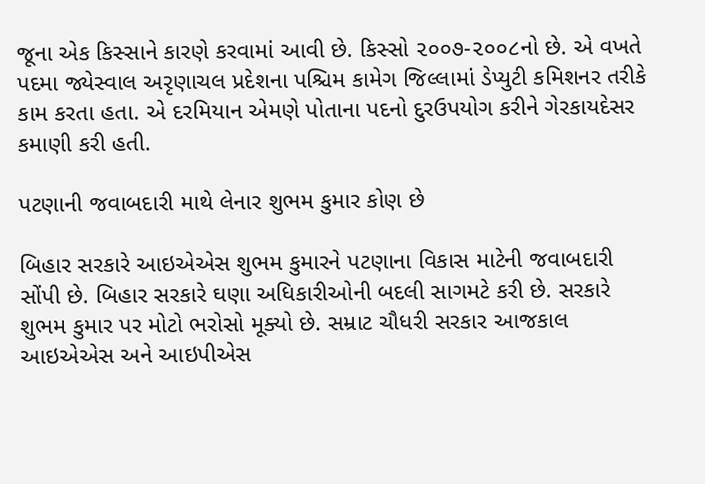જૂના એક કિસ્સાને કારણે કરવામાં આવી છે. કિસ્સો ૨૦૦૭-૨૦૦૮નો છે. એ વખતે પદમા જ્યેસ્વાલ અરૃણાચલ પ્રદેશના પશ્ચિમ કામેગ જિલ્લામાં ડેપ્યુટી કમિશનર તરીકે કામ કરતા હતા. એ દરમિયાન એમણે પોતાના પદનો દુરઉપયોગ કરીને ગેરકાયદેસર કમાણી કરી હતી.

પટણાની જવાબદારી માથે લેનાર શુભમ કુમાર કોણ છે

બિહાર સરકારે આઇએએસ શુભમ કુમારને પટણાના વિકાસ માટેની જવાબદારી સોંપી છે. બિહાર સરકારે ઘણા અધિકારીઓની બદલી સાગમટે કરી છે. સરકારે શુભમ કુમાર પર મોટો ભરોસો મૂક્યો છે. સમ્રાટ ચૌધરી સરકાર આજકાલ આઇએએસ અને આઇપીએસ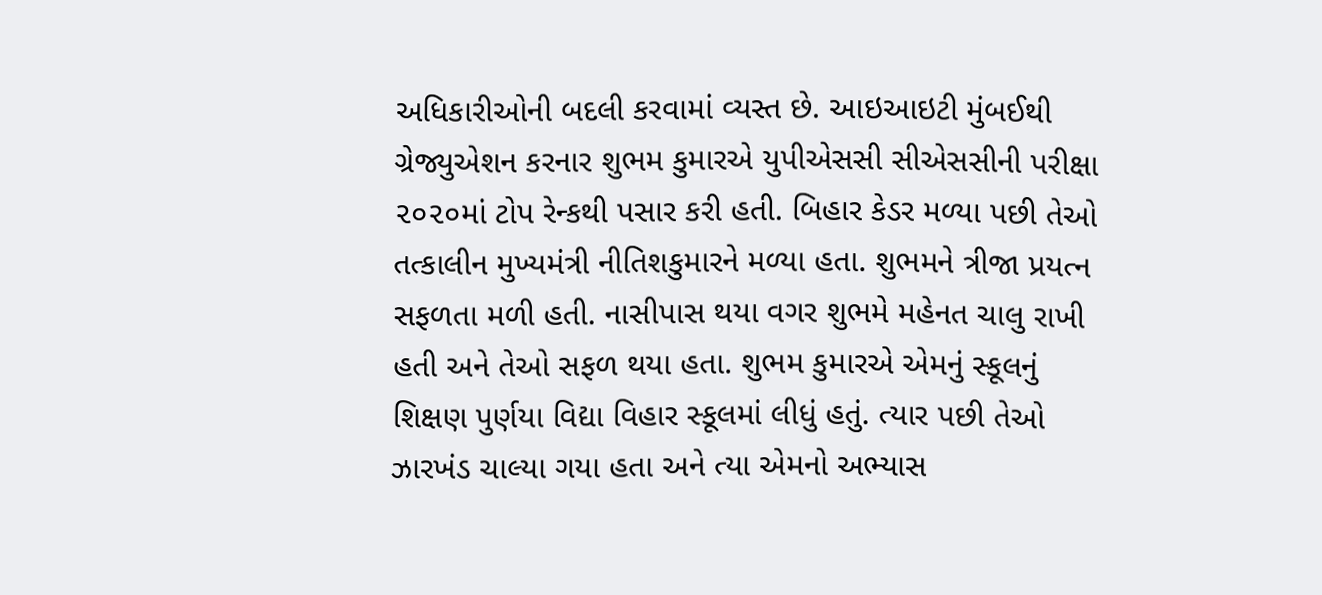અધિકારીઓની બદલી કરવામાં વ્યસ્ત છે. આઇઆઇટી મુંબઈથી ગ્રેજ્યુએશન કરનાર શુભમ કુમારએ યુપીએસસી સીએસસીની પરીક્ષા ૨૦૨૦માં ટોપ રેન્કથી પસાર કરી હતી. બિહાર કેડર મળ્યા પછી તેઓ તત્કાલીન મુખ્યમંત્રી નીતિશકુમારને મળ્યા હતા. શુભમને ત્રીજા પ્રયત્ન સફળતા મળી હતી. નાસીપાસ થયા વગર શુભમે મહેનત ચાલુ રાખી હતી અને તેઓ સફળ થયા હતા. શુભમ કુમારએ એમનું સ્કૂલનું શિક્ષણ પુર્ણયા વિદ્યા વિહાર સ્કૂલમાં લીધું હતું. ત્યાર પછી તેઓ ઝારખંડ ચાલ્યા ગયા હતા અને ત્યા એમનો અભ્યાસ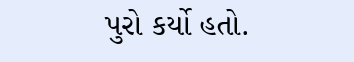પુરો કર્યો હતો.